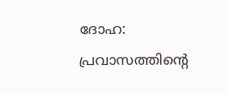ദോഹ: പ്രവാസത്തിന്റെ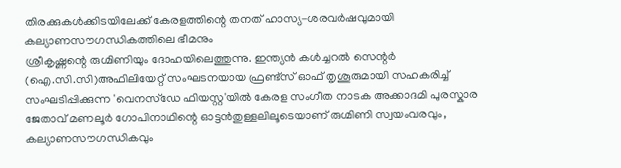തിരക്കുകൾക്കിടയിലേക്ക് കേരളത്തിന്റെ തനത് ഹാസ്യ-ശരവർഷവുമായി കല്യാണസൗഗന്ധികത്തിലെ ഭീമനും
ശ്രീകൃഷ്ണന്റെ രുഗ്മിണിയും ദോഹയിലെത്തുന്നു. ഇന്ത്യൻ കൾച്ചറൽ സെന്റർ (ഐ.സി.സി)അഫിലിയേറ്റ് സംഘടനയായ ഫ്രണ്ട്സ് ഓഫ് തൃശൂരുമായി സഹകരിച്ച് സംഘടിപ്പിക്കുന്ന 'വെനസ്ഡേ ഫിയസ്റ്റ'യിൽ കേരള സംഗീത നാടക അക്കാദമി പുരസ്കാര ജേതാവ് മണലൂർ ഗോപിനാഥിന്റെ ഓട്ടൻതുള്ളലിലൂടെയാണ് രുഗ്മിണി സ്വയംവരവും, കല്യാണസൗഗന്ധികവും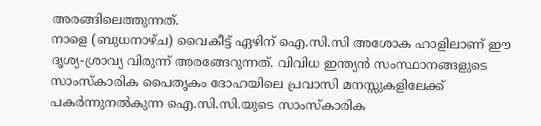അരങ്ങിലെത്തുന്നത്.
നാളെ (ബുധനാഴ്ച) വൈകീട്ട് ഏഴിന് ഐ.സി.സി അശോക ഹാളിലാണ് ഈ ദൃശ്യ-ശ്രാവ്യ വിരുന്ന് അരങ്ങേറുന്നത്. വിവിധ ഇന്ത്യൻ സംസ്ഥാനങ്ങളുടെ സാംസ്കാരിക പൈതൃകം ദോഹയിലെ പ്രവാസി മനസ്സുകളിലേക്ക് പകർന്നുനൽകുന്ന ഐ.സി.സി.യുടെ സാംസ്കാരിക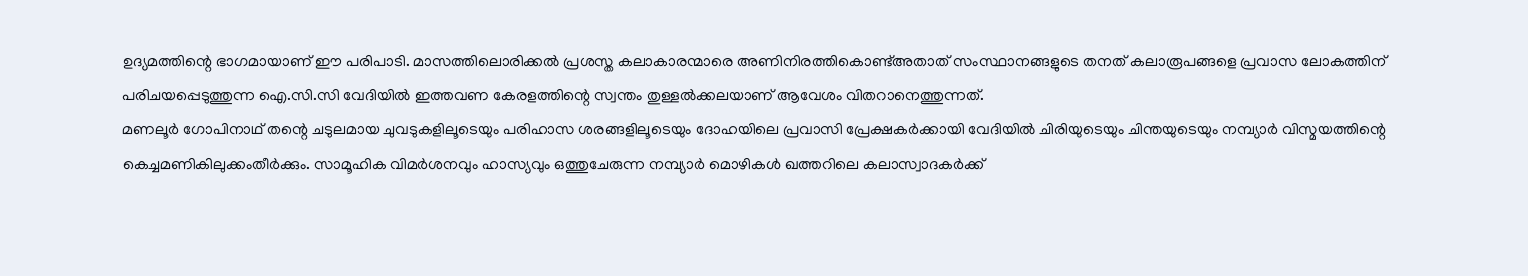ഉദ്യമത്തിന്റെ ഭാഗമായാണ് ഈ പരിപാടി. മാസത്തിലൊരിക്കൽ പ്രശസ്ത കലാകാരന്മാരെ അണിനിരത്തികൊണ്ട്അതാത് സംസ്ഥാനങ്ങളുടെ തനത് കലാരൂപങ്ങളെ പ്രവാസ ലോകത്തിന് പരിചയപ്പെടുത്തുന്ന ഐ.സി.സി വേദിയിൽ ഇത്തവണ കേരളത്തിന്റെ സ്വന്തം തുള്ളൽക്കലയാണ് ആവേശം വിതറാനെത്തുന്നത്.
മണലൂർ ഗോപിനാഥ് തന്റെ ചടുലമായ ചുവടുകളിലൂടെയും പരിഹാസ ശരങ്ങളിലൂടെയും ദോഹയിലെ പ്രവാസി പ്രേക്ഷകർക്കായി വേദിയിൽ ചിരിയുടെയും ചിന്തയുടെയും നമ്പ്യാർ വിസ്മയത്തിന്റെ കെച്ചമണികിലുക്കംതീർക്കും. സാമൂഹിക വിമർശനവും ഹാസ്യവും ഒത്തുചേരുന്ന നമ്പ്യാർ മൊഴികൾ ഖത്തറിലെ കലാസ്വാദകർക്ക്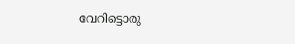വേറിട്ടൊരു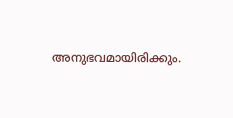അനുഭവമായിരിക്കും.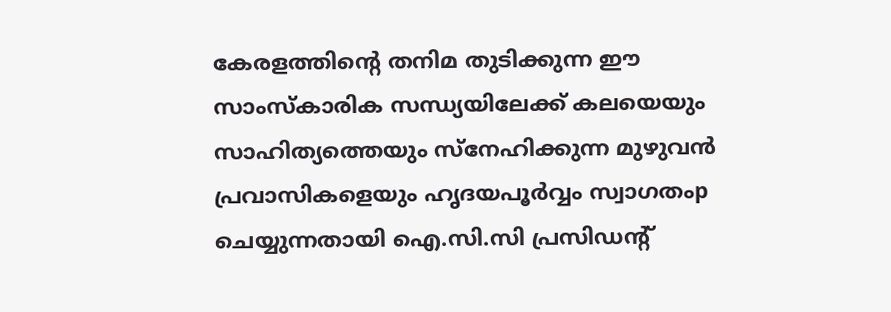കേരളത്തിന്റെ തനിമ തുടിക്കുന്ന ഈ സാംസ്കാരിക സന്ധ്യയിലേക്ക് കലയെയും സാഹിത്യത്തെയും സ്നേഹിക്കുന്ന മുഴുവൻ പ്രവാസികളെയും ഹൃദയപൂർവ്വം സ്വാഗതംp ചെയ്യുന്നതായി ഐ.സി.സി പ്രസിഡന്റ്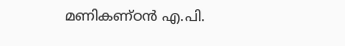മണികണ്ഠൻ എ.പി.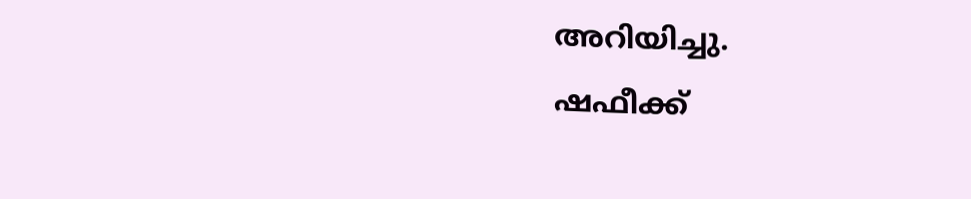അറിയിച്ചു.
ഷഫീക്ക്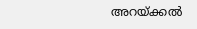അറയ്ക്കൽ